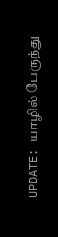UPDATE: யாழில் பேருந்து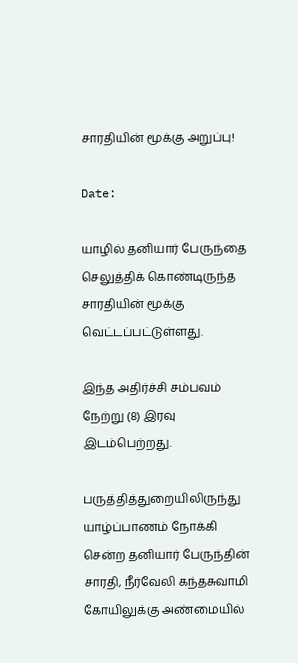சாரதியின் மூக்கு அறுப்பு!

Date:

யாழில் தனியார் பேருந்தை செலுத்திக் கொண்டிருந்த சாரதியின் மூக்கு வெட்டப்பட்டுள்ளது.

இந்த அதிர்ச்சி சம்பவம் நேற்று (8) இரவு இடம்பெற்றது.

பருத்தித்துறையிலிருந்து யாழ்ப்பாணம் நோக்கி சென்ற தனியார் பேருந்தின் சாரதி, நீர்வேலி கந்தசுவாமி கோயிலுக்கு அண்மையில்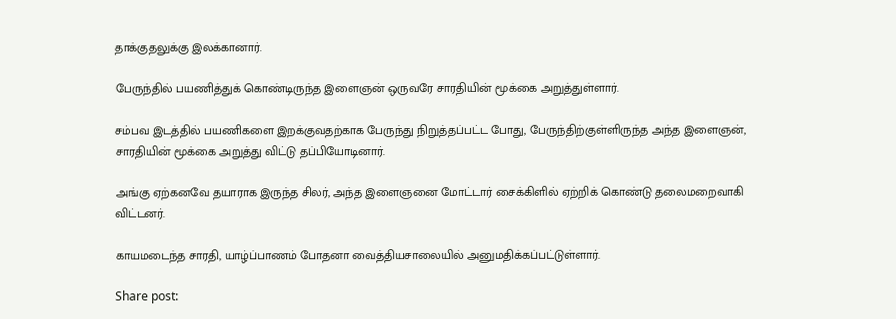தாக்குதலுக்கு இலக்கானார்.

பேருந்தில் பயணித்துக் கொண்டிருந்த இளைஞன் ஒருவரே சாரதியின் மூக்கை அறுத்துள்ளார்.

சம்பவ இடத்தில் பயணிகளை இறக்குவதற்காக பேருந்து நிறுத்தப்பட்ட போது, பேருந்திற்குள்ளிருந்த அந்த இளைஞன், சாரதியின் மூக்கை அறுத்து விட்டு தப்பியோடினார்.

அங்கு ஏற்கனவே தயாராக இருந்த சிலர், அந்த இளைஞனை மோட்டார் சைக்கிளில் ஏற்றிக் கொண்டு தலைமறைவாகி விட்டனர்.

காயமடைந்த சாரதி, யாழ்ப்பாணம் போதனா வைத்தியசாலையில் அனுமதிக்கப்பட்டுள்ளார்.

Share post: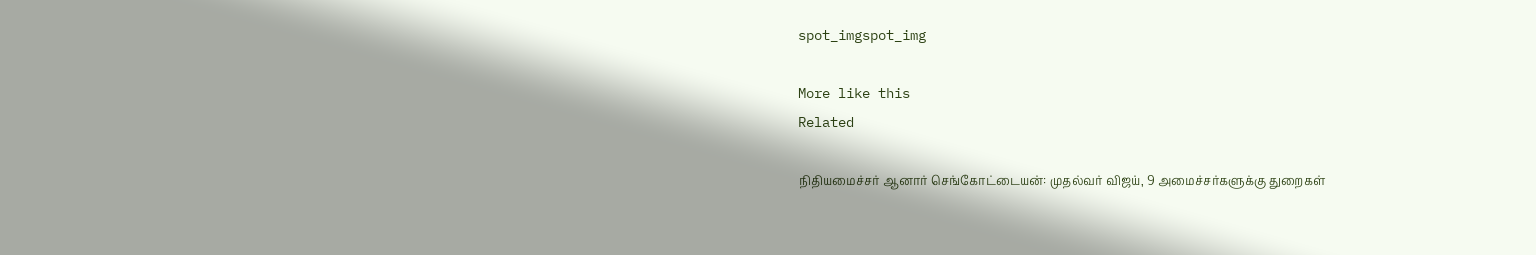spot_imgspot_img

More like this
Related

நிதியமைச்சர் ஆனார் செங்கோட்டையன்: முதல்வர் விஜய், 9 அமைச்சர்களுக்கு துறைகள்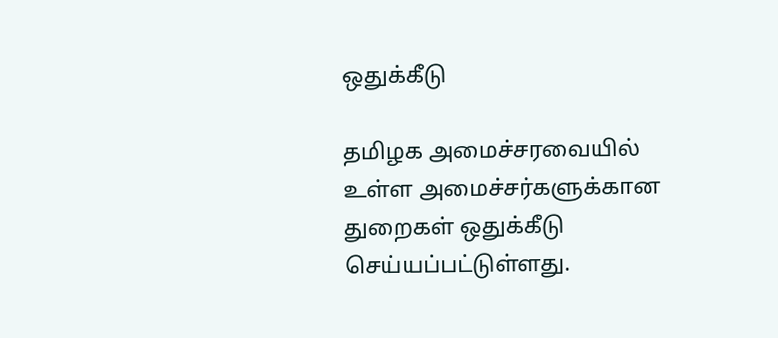ஒதுக்கீடு

தமிழக அமைச்சரவையில் உள்ள அமைச்சர்களுக்கான துறைகள் ஒதுக்கீடு செய்யப்பட்டுள்ளது.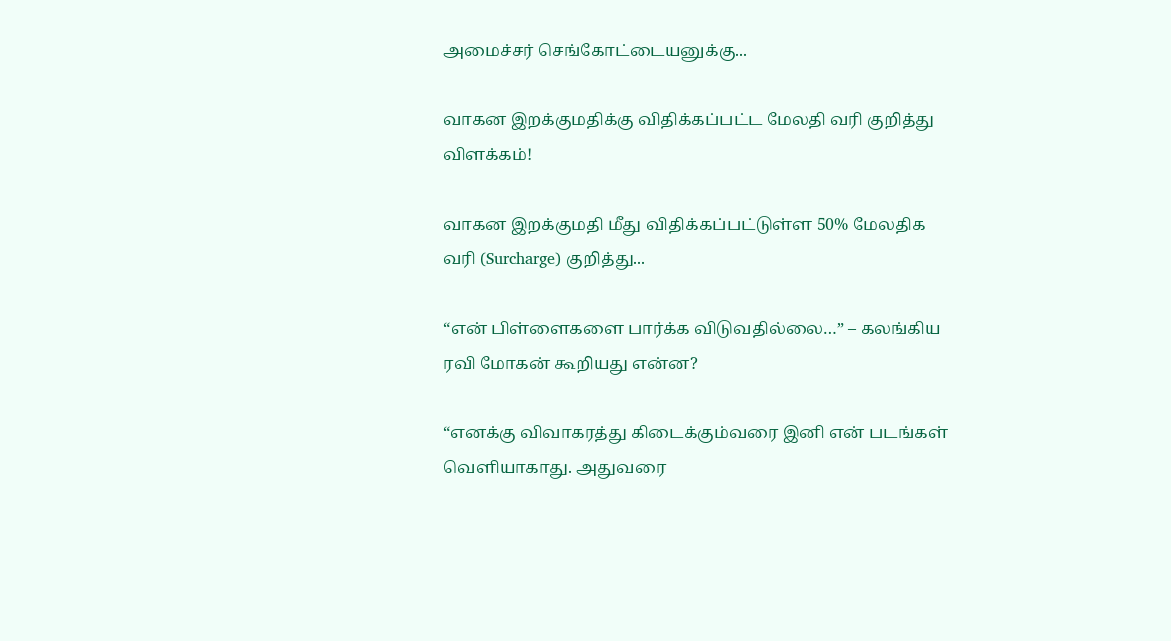அமைச்சர் செங்கோட்டையனுக்கு...

வாகன இறக்குமதிக்கு விதிக்கப்பட்ட மேலதி வரி குறித்து விளக்கம்!

வாகன இறக்குமதி மீது விதிக்கப்பட்டுள்ள 50% மேலதிக வரி (Surcharge) குறித்து...

“என் பிள்ளைகளை பார்க்க விடுவதில்லை…” – கலங்கிய ரவி மோகன் கூறியது என்ன?

“எனக்கு விவாகரத்து கிடைக்கும்வரை இனி என் படங்கள் வெளியாகாது. அதுவரை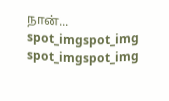நான்...
spot_imgspot_img
spot_imgspot_img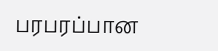பரபரப்பான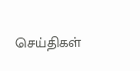செய்திகள்